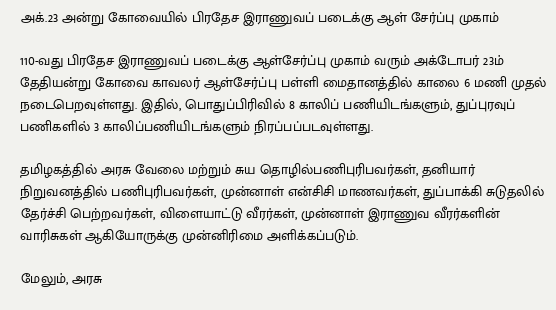அக்.23 அன்று கோவையில் பிரதேச இராணுவப் படைக்கு ஆள் சேர்ப்பு முகாம்

110-வது பிரதேச இராணுவப் படைக்கு ஆள்சேர்ப்பு முகாம் வரும் அக்டோபர் 23ம் தேதியன்று கோவை காவலர் ஆள்சேர்ப்பு பள்ளி மைதானத்தில் காலை 6 மணி முதல் நடைபெறவுள்ளது. இதில், பொதுப்பிரிவில் 8 காலிப் பணியிடங்களும், துப்புரவுப் பணிகளில் 3 காலிப்பணியிடங்களும் நிரப்பப்படவுள்ளது.

தமிழகத்தில் அரசு வேலை மற்றும் சுய தொழில்பணிபுரிபவர்கள், தனியார் நிறுவனத்தில் பணிபுரிபவர்கள், முன்னாள் என்சிசி மாணவர்கள், துப்பாக்கி சுடுதலில் தேர்ச்சி பெற்றவர்கள், விளையாட்டு வீரர்கள், முன்னாள் இராணுவ வீரர்களின் வாரிசுகள் ஆகியோருக்கு முன்னிரிமை அளிக்கப்படும்.

மேலும், அரசு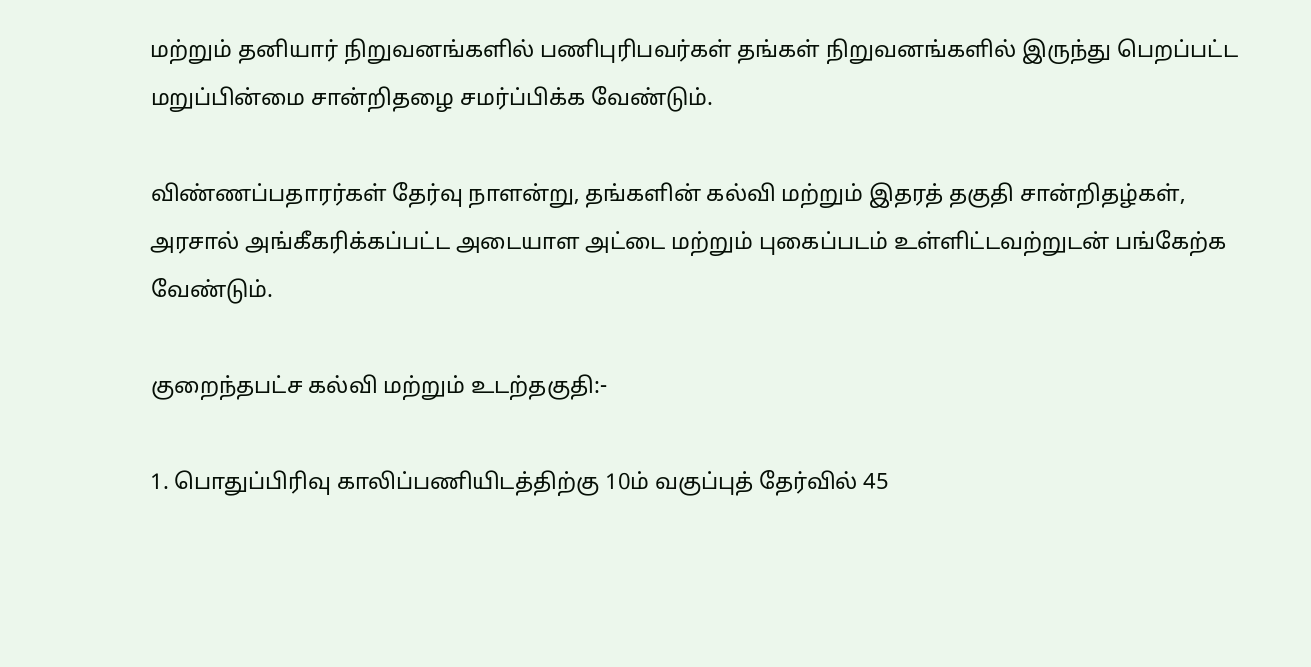மற்றும் தனியார் நிறுவனங்களில் பணிபுரிபவர்கள் தங்கள் நிறுவனங்களில் இருந்து பெறப்பட்ட மறுப்பின்மை சான்றிதழை சமர்ப்பிக்க வேண்டும்.

விண்ணப்பதாரர்கள் தேர்வு நாளன்று, தங்களின் கல்வி மற்றும் இதரத் தகுதி சான்றிதழ்கள், அரசால் அங்கீகரிக்கப்பட்ட அடையாள அட்டை மற்றும் புகைப்படம் உள்ளிட்டவற்றுடன் பங்கேற்க வேண்டும்.

குறைந்தபட்ச கல்வி மற்றும் உடற்தகுதி:-

1. பொதுப்பிரிவு காலிப்பணியிடத்திற்கு 10ம் வகுப்புத் தேர்வில் 45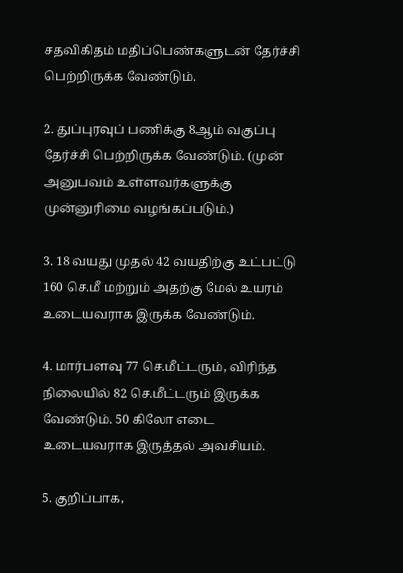சதவிகிதம் மதிப்பெண்களுடன் தேர்ச்சி பெற்றிருக்க வேண்டும்.

2. துப்புரவுப் பணிக்கு 8ஆம் வகுப்பு தேர்ச்சி பெற்றிருக்க வேண்டும். (முன் அனுபவம் உள்ளவர்களுக்கு முன்னுரிமை வழங்கப்படும்.)

3. 18 வயது முதல் 42 வயதிற்கு உட்பட்டு 160 செ.மீ மற்றும் அதற்கு மேல் உயரம் உடையவராக இருக்க வேண்டும்.

4. மார்பளவு 77 செ.மீட்டரும், விரிந்த நிலையில் 82 செ.மீட்டரும் இருக்க வேண்டும். 50 கிலோ எடை உடையவராக இருத்தல் அவசியம்.

5. குறிப்பாக,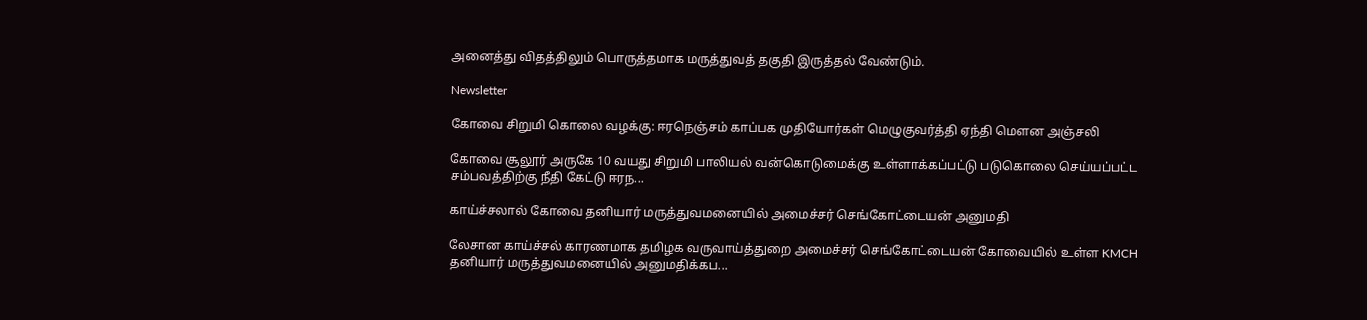அனைத்து விதத்திலும் பொருத்தமாக மருத்துவத் தகுதி இருத்தல் வேண்டும்.

Newsletter

கோவை சிறுமி கொலை வழக்கு: ஈரநெஞ்சம் காப்பக முதியோர்கள் மெழுகுவர்த்தி ஏந்தி மௌன அஞ்சலி

கோவை சூலூர் அருகே 10 வயது சிறுமி பாலியல் வன்கொடுமைக்கு உள்ளாக்கப்பட்டு படுகொலை செய்யப்பட்ட சம்பவத்திற்கு நீதி கேட்டு ஈரந...

காய்ச்சலால் கோவை தனியார் மருத்துவமனையில் அமைச்சர் செங்கோட்டையன் அனுமதி

லேசான காய்ச்சல் காரணமாக தமிழக வருவாய்த்துறை அமைச்சர் செங்கோட்டையன் கோவையில் உள்ள KMCH தனியார் மருத்துவமனையில் அனுமதிக்கப...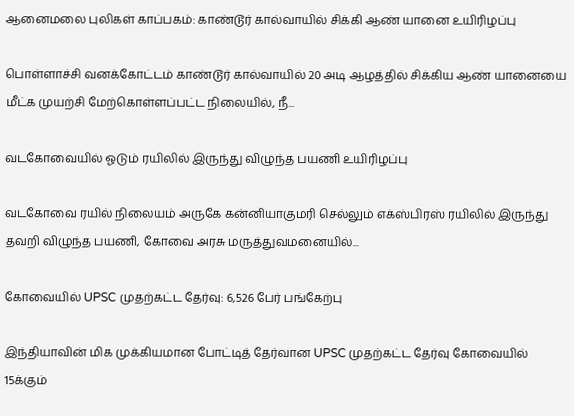ஆனைமலை புலிகள் காப்பகம்: காண்டூர் கால்வாயில் சிக்கி ஆண் யானை உயிரிழப்பு

பொள்ளாச்சி வனக்கோட்டம் காண்டூர் கால்வாயில் 20 அடி ஆழத்தில் சிக்கிய ஆண் யானையை மீட்க முயற்சி மேற்கொள்ளப்பட்ட நிலையில், நீ...

வடகோவையில் ஓடும் ரயிலில் இருந்து விழுந்த பயணி உயிரிழப்பு

வடகோவை ரயில் நிலையம் அருகே கன்னியாகுமரி செல்லும் எக்ஸ்பிரஸ் ரயிலில் இருந்து தவறி விழுந்த பயணி, கோவை அரசு மருத்துவமனையில்...

கோவையில் UPSC முதற்கட்ட தேர்வு: 6,526 பேர் பங்கேற்பு

இந்தியாவின் மிக முக்கியமான போட்டித் தேர்வான UPSC முதற்கட்ட தேர்வு கோவையில் 15க்கும்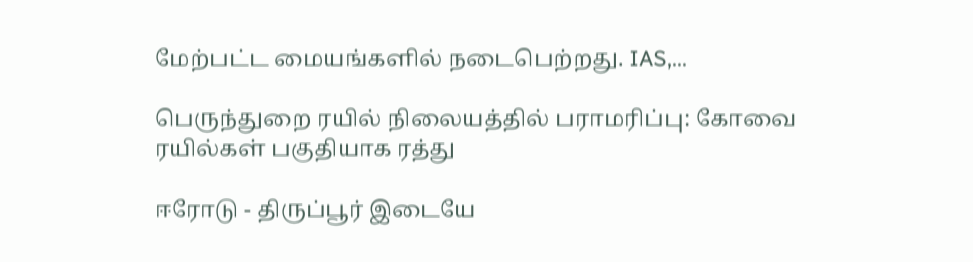மேற்பட்ட மையங்களில் நடைபெற்றது. IAS,...

பெருந்துறை ரயில் நிலையத்தில் பராமரிப்பு: கோவை ரயில்கள் பகுதியாக ரத்து

ஈரோடு - திருப்பூர் இடையே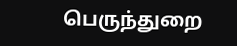பெருந்துறை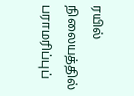ரயில் நிலையத்தில் பராமரிப்புப்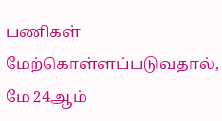பணிகள் மேற்கொள்ளப்படுவதால், மே 24ஆம்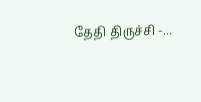தேதி திருச்சி -...